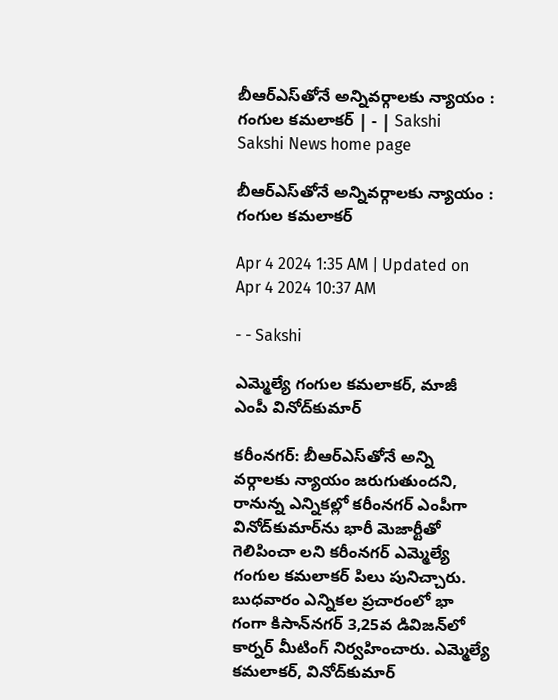బీఆర్‌ఎస్‌తోనే అన్నివర్గాలకు న్యాయం : గంగుల కమలాకర్‌ | - | Sakshi
Sakshi News home page

బీఆర్‌ఎస్‌తోనే అన్నివర్గాలకు న్యాయం : గంగుల కమలాకర్‌

Apr 4 2024 1:35 AM | Updated on Apr 4 2024 10:37 AM

- - Sakshi

ఎమ్మెల్యే గంగుల కమలాకర్‌, మాజీ ఎంపీ వినోద్‌కుమార్‌

కరీంనగర్‌: బీఆర్‌ఎస్‌తోనే అన్ని వర్గాలకు న్యాయం జరుగుతుందని, రానున్న ఎన్నికల్లో కరీంనగర్‌ ఎంపీగా వినోద్‌కుమార్‌ను భారీ మెజార్టీతో గెలిపించా లని కరీంనగర్‌ ఎమ్మెల్యే గంగుల కమలాకర్‌ పిలు పునిచ్చారు. బుధవారం ఎన్నికల ప్రచారంలో భా గంగా కిసాన్‌నగర్‌ 3,25వ డివిజన్‌లో కార్నర్‌ మీటింగ్‌ నిర్వహించారు. ఎమ్మెల్యే కమలాకర్‌, వినోద్‌కుమార్‌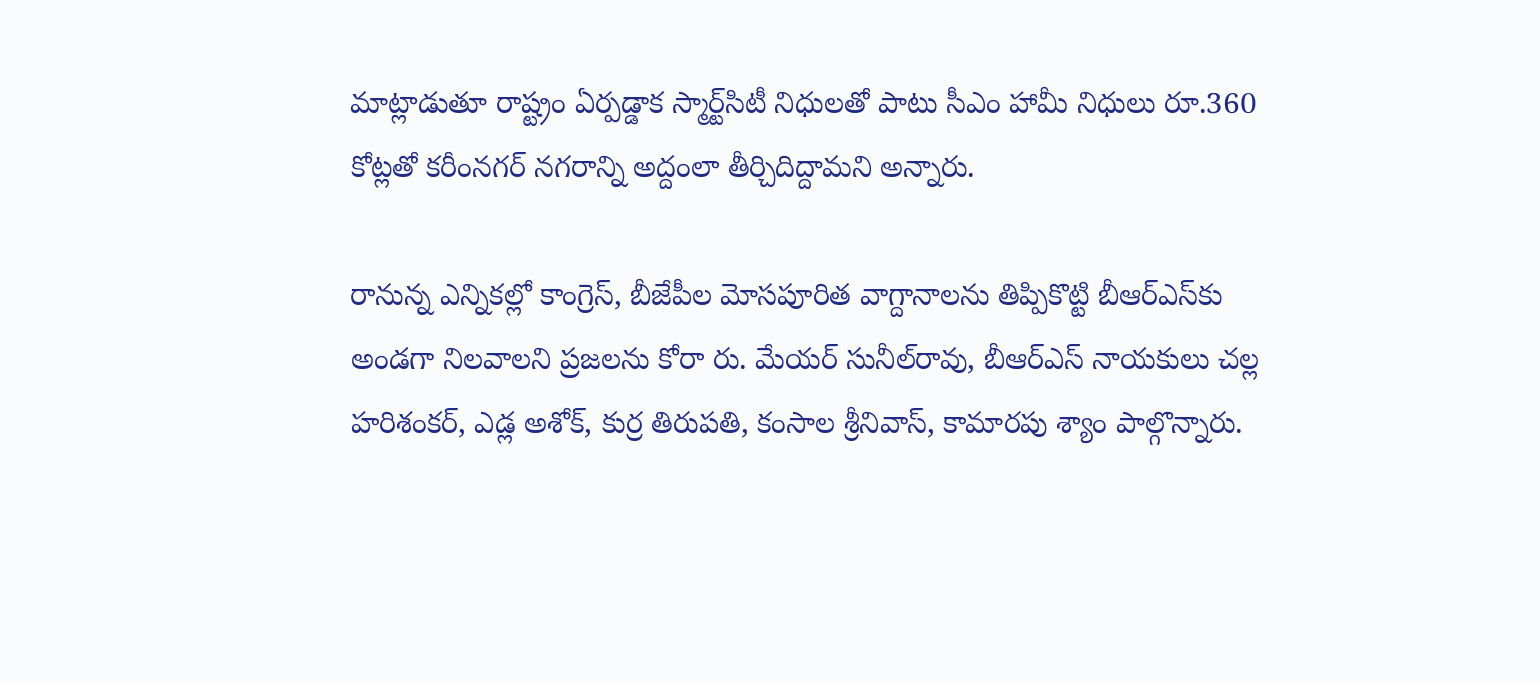మాట్లాడుతూ రాష్ట్రం ఏర్పడ్డాక స్మార్ట్‌సిటీ నిధులతో పాటు సీఎం హామీ నిధులు రూ.360 కోట్లతో కరీంనగర్‌ నగరాన్ని అద్దంలా తీర్చిదిద్దామని అన్నారు.

రానున్న ఎన్నికల్లో కాంగ్రెస్‌, బీజేపీల మోసపూరిత వాగ్దానాలను తిప్పికొట్టి బీఆర్‌ఎస్‌కు అండగా నిలవాలని ప్రజలను కోరా రు. మేయర్‌ సునీల్‌రావు, బీఆర్‌ఎస్‌ నాయకులు చల్ల హరిశంకర్‌, ఎడ్ల అశోక్‌, కుర్ర తిరుపతి, కంసాల శ్రీనివాస్‌, కామారపు శ్యాం పాల్గొన్నారు.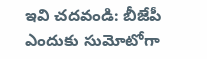ఇవి చదవండి: బీజేపీ ఎందుకు సుమోటోగా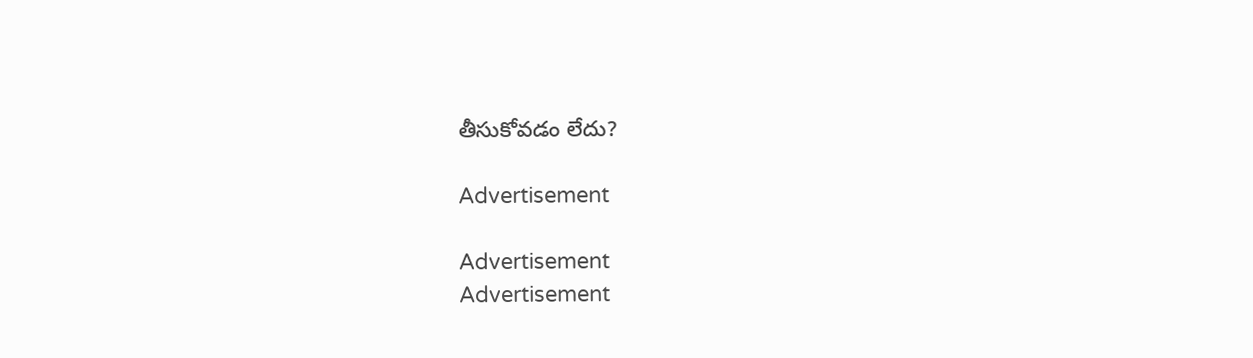తీసుకోవడం లేదు?

Advertisement

Advertisement
Advertisement